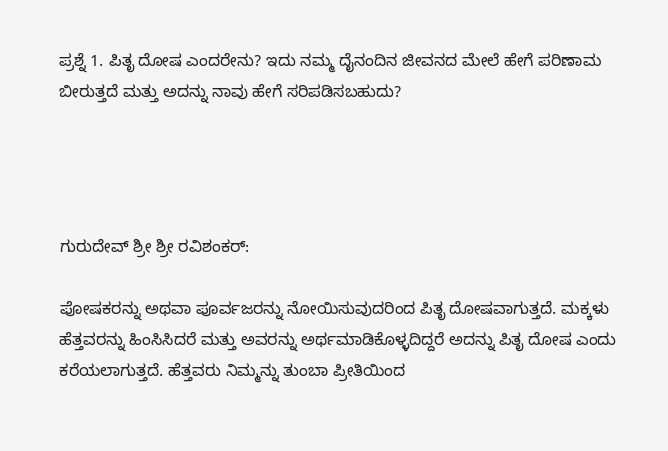ಪ್ರಶ್ನೆ 1. ಪಿತೃ ದೋಷ ಎಂದರೇನು? ಇದು ನಮ್ಮ ದೈನಂದಿನ ಜೀವನದ ಮೇಲೆ ಹೇಗೆ ಪರಿಣಾಮ ಬೀರುತ್ತದೆ ಮತ್ತು ಅದನ್ನು ನಾವು ಹೇಗೆ ಸರಿಪಡಿಸಬಹುದು?




ಗುರುದೇವ್ ಶ್ರೀ ಶ್ರೀ ರವಿಶಂಕರ್:

ಪೋಷಕರನ್ನು ಅಥವಾ ಪೂರ್ವಜರನ್ನು ನೋಯಿಸುವುದರಿಂದ ಪಿತೃ ದೋಷವಾಗುತ್ತದೆ. ಮಕ್ಕಳು ಹೆತ್ತವರನ್ನು ಹಿಂಸಿಸಿದರೆ ಮತ್ತು ಅವರನ್ನು ಅರ್ಥಮಾಡಿಕೊಳ್ಳದಿದ್ದರೆ ಅದನ್ನು ಪಿತೃ ದೋಷ ಎಂದು ಕರೆಯಲಾಗುತ್ತದೆ. ಹೆತ್ತವರು ನಿಮ್ಮನ್ನು ತುಂಬಾ ಪ್ರೀತಿಯಿಂದ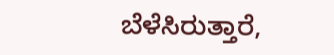ಬೆಳೆಸಿರುತ್ತಾರೆ,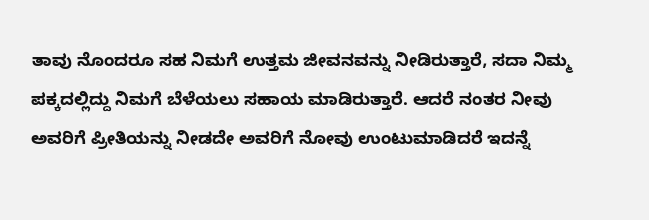ತಾವು ನೊಂದರೂ ಸಹ ನಿಮಗೆ ಉತ್ತಮ ಜೀವನವನ್ನು ನೀಡಿರುತ್ತಾರೆ, ಸದಾ ನಿಮ್ಮ ಪಕ್ಕದಲ್ಲಿದ್ದು ನಿಮಗೆ ಬೆಳೆಯಲು ಸಹಾಯ ಮಾಡಿರುತ್ತಾರೆ. ಆದರೆ ನಂತರ ನೀವು ಅವರಿಗೆ ಪ್ರೀತಿಯನ್ನು ನೀಡದೇ ಅವರಿಗೆ ನೋವು ಉಂಟುಮಾಡಿದರೆ ಇದನ್ನೆ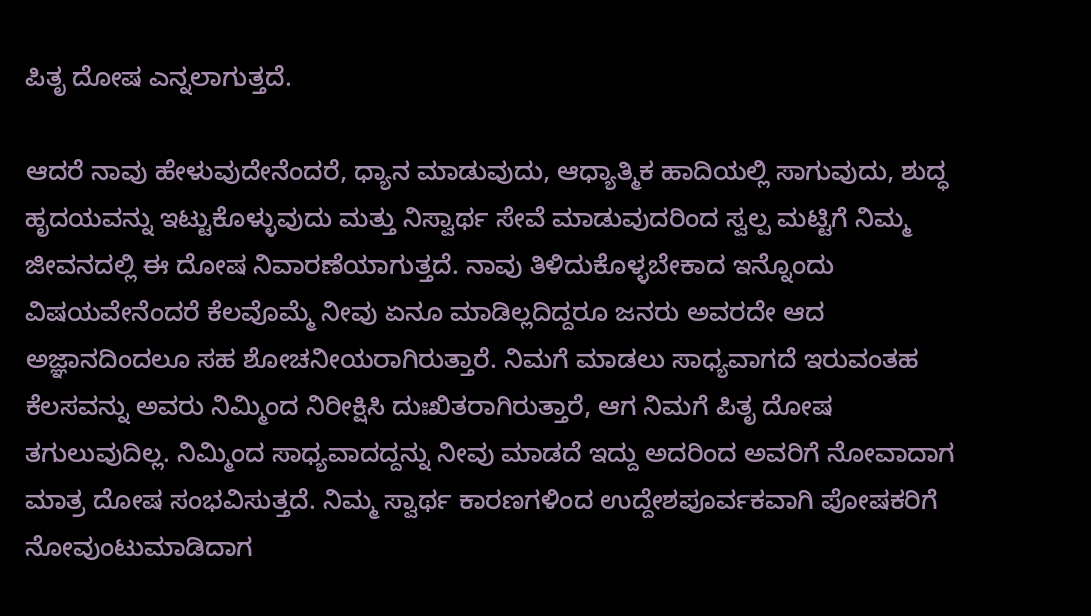ಪಿತೃ ದೋಷ ಎನ್ನಲಾಗುತ್ತದೆ.

ಆದರೆ ನಾವು ಹೇಳುವುದೇನೆಂದರೆ, ಧ್ಯಾನ ಮಾಡುವುದು, ಆಧ್ಯಾತ್ಮಿಕ ಹಾದಿಯಲ್ಲಿ ಸಾಗುವುದು, ಶುದ್ಧ ಹೃದಯವನ್ನು ಇಟ್ಟುಕೊಳ್ಳುವುದು ಮತ್ತು ನಿಸ್ವಾರ್ಥ ಸೇವೆ ಮಾಡುವುದರಿಂದ ಸ್ವಲ್ಪ ಮಟ್ಟಿಗೆ ನಿಮ್ಮ ಜೀವನದಲ್ಲಿ ಈ ದೋಷ ನಿವಾರಣೆಯಾಗುತ್ತದೆ. ನಾವು ತಿಳಿದುಕೊಳ್ಳಬೇಕಾದ ಇನ್ನೊಂದು ವಿಷಯವೇನೆಂದರೆ ಕೆಲವೊಮ್ಮೆ ನೀವು ಏನೂ ಮಾಡಿಲ್ಲದಿದ್ದರೂ ಜನರು ಅವರದೇ ಆದ ಅಜ್ಞಾನದಿಂದಲೂ ಸಹ ಶೋಚನೀಯರಾಗಿರುತ್ತಾರೆ. ನಿಮಗೆ ಮಾಡಲು ಸಾಧ್ಯವಾಗದೆ ಇರುವಂತಹ ಕೆಲಸವನ್ನು ಅವರು ನಿಮ್ಮಿಂದ ನಿರೀಕ್ಷಿಸಿ ದುಃಖಿತರಾಗಿರುತ್ತಾರೆ, ಆಗ ನಿಮಗೆ ಪಿತೃ ದೋಷ ತಗುಲುವುದಿಲ್ಲ. ನಿಮ್ಮಿಂದ ಸಾಧ್ಯವಾದದ್ದನ್ನು ನೀವು ಮಾಡದೆ ಇದ್ದು ಅದರಿಂದ ಅವರಿಗೆ ನೋವಾದಾಗ ಮಾತ್ರ ದೋಷ ಸಂಭವಿಸುತ್ತದೆ. ನಿಮ್ಮ ಸ್ವಾರ್ಥ ಕಾರಣಗಳಿಂದ ಉದ್ದೇಶಪೂರ್ವಕವಾಗಿ ಪೋಷಕರಿಗೆ ನೋವುಂಟುಮಾಡಿದಾಗ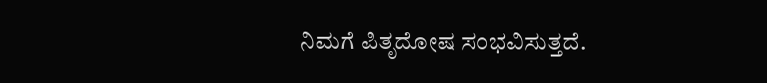ನಿಮಗೆ ಪಿತೃದೋಷ ಸಂಭವಿಸುತ್ತದೆ.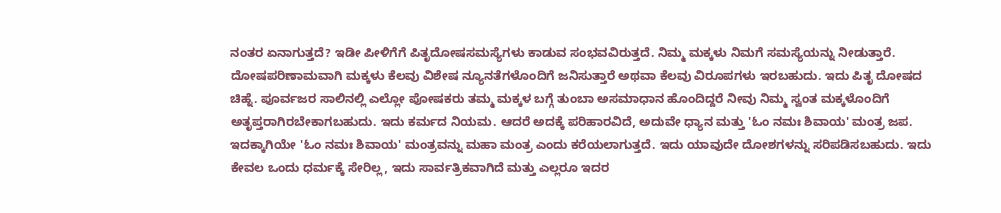ನಂತರ ಏನಾಗುತ್ತದೆ? ಇಡೀ ಪೀಳಿಗೆಗೆ ಪಿತೃದೋಷಸಮಸ್ಯೆಗಳು ಕಾಡುವ ಸಂಭವವಿರುತ್ತದೆ. ನಿಮ್ಮ ಮಕ್ಕಳು ನಿಮಗೆ ಸಮಸ್ಯೆಯನ್ನು ನೀಡುತ್ತಾರೆ. ದೋಷಪರಿಣಾಮವಾಗಿ ಮಕ್ಕಳು ಕೆಲವು ವಿಶೇಷ ನ್ಯೂನತೆಗಳೊಂದಿಗೆ ಜನಿಸುತ್ತಾರೆ ಅಥವಾ ಕೆಲವು ವಿರೂಪಗಳು ಇರಬಹುದು. ಇದು ಪಿತೃ ದೋಷದ ಚಿಹ್ನೆ. ಪೂರ್ವಜರ ಸಾಲಿನಲ್ಲಿ ಎಲ್ಲೋ ಪೋಷಕರು ತಮ್ಮ ಮಕ್ಕಳ ಬಗ್ಗೆ ತುಂಬಾ ಅಸಮಾಧಾನ ಹೊಂದಿದ್ದರೆ ನೀವು ನಿಮ್ಮ ಸ್ವಂತ ಮಕ್ಕಳೊಂದಿಗೆ ಅತೃಪ್ತರಾಗಿರಬೇಕಾಗಬಹುದು. ಇದು ಕರ್ಮದ ನಿಯಮ. ಆದರೆ ಅದಕ್ಕೆ ಪರಿಹಾರವಿದೆ, ಅದುವೇ ಧ್ಯಾನ ಮತ್ತು 'ಓಂ ನಮಃ ಶಿವಾಯ' ಮಂತ್ರ ಜಪ. ಇದಕ್ಕಾಗಿಯೇ 'ಓಂ ನಮಃ ಶಿವಾಯ' ಮಂತ್ರವನ್ನು ಮಹಾ ಮಂತ್ರ ಎಂದು ಕರೆಯಲಾಗುತ್ತದೆ. ಇದು ಯಾವುದೇ ದೋಶಗಳನ್ನು ಸರಿಪಡಿಸಬಹುದು. ಇದು ಕೇವಲ ಒಂದು ಧರ್ಮಕ್ಕೆ ಸೇರಿಲ್ಲ, ಇದು ಸಾರ್ವತ್ರಿಕವಾಗಿದೆ ಮತ್ತು ಎಲ್ಲರೂ ಇದರ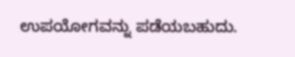ಉಪಯೋಗವನ್ನು ಪಡೆಯಬಹುದು.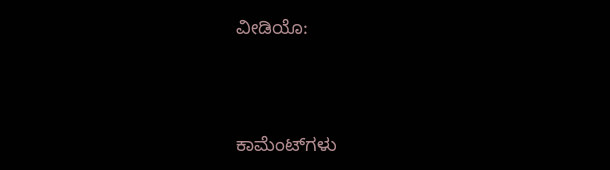ವೀಡಿಯೊ:




ಕಾಮೆಂಟ್‌ಗಳು